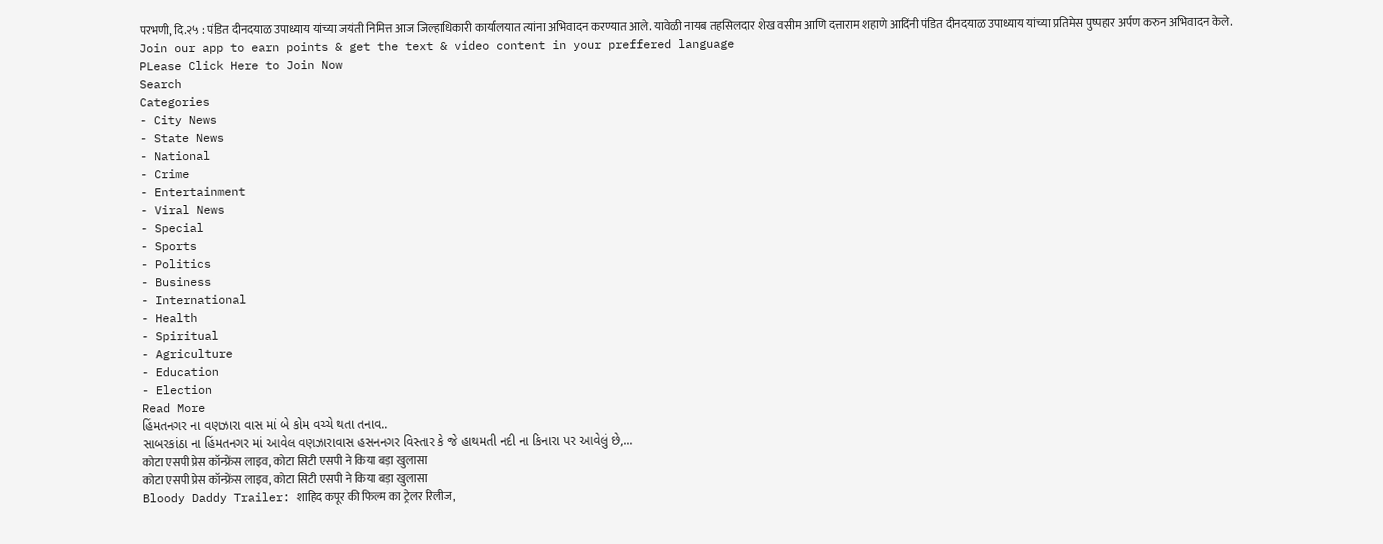परभणी, दि.२५ : पंडित दीनदयाळ उपाध्याय यांच्या जयंती निमित्त आज जिल्हाधिकारी कार्यालयात त्यांना अभिवादन करण्यात आले. यावेळी नायब तहसिलदार शेख वसीम आणि दत्ताराम शहाणे आदिंनी पंडित दीनदयाळ उपाध्याय यांच्या प्रतिमेस पुष्पहार अर्पण करुन अभिवादन केले.
Join our app to earn points & get the text & video content in your preffered language
PLease Click Here to Join Now
Search
Categories
- City News
- State News
- National
- Crime
- Entertainment
- Viral News
- Special
- Sports
- Politics
- Business
- International
- Health
- Spiritual
- Agriculture
- Education
- Election
Read More
હિંમતનગર ના વણઝારા વાસ માં બે કોમ વચ્ચે થતા તનાવ..
સાબરકાંઠા ના હિંમતનગર માં આવેલ વણઝારાવાસ હસનનગર વિસ્તાર કે જે હાથમતી નદી ના કિનારા પર આવેલું છે,...
कोटा एसपी प्रेस कॉन्फ्रेंस लाइव, कोटा सिटी एसपी ने किया बड़ा खुलासा
कोटा एसपी प्रेस कॉन्फ्रेंस लाइव, कोटा सिटी एसपी ने किया बड़ा खुलासा
Bloody Daddy Trailer: शाहिद कपूर की फिल्म का ट्रेलर रिलीज,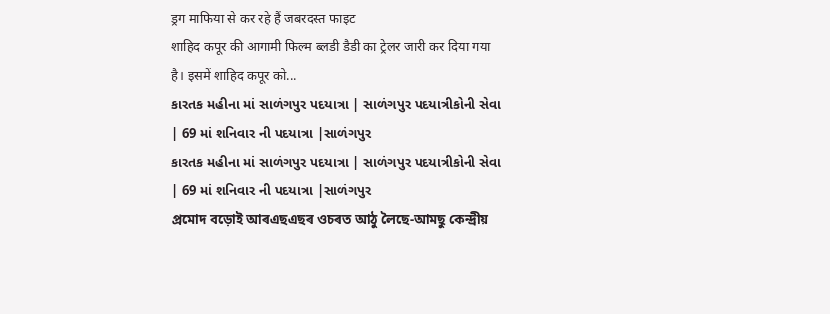ड्रग माफिया से कर रहे हैं जबरदस्त फाइट
शाहिद कपूर की आगामी फिल्म ब्लडी डैडी का ट्रेलर जारी कर दिया गया है। इसमें शाहिद कपूर को...
કારતક મહીના માં સાળંગપુર પદયાત્રા | સાળંગપુર પદયાત્રીકોની સેવા | 69 માં શનિવાર ની પદયાત્રા |સાળંગપુર
કારતક મહીના માં સાળંગપુર પદયાત્રા | સાળંગપુર પદયાત્રીકોની સેવા | 69 માં શનિવાર ની પદયાત્રા |સાળંગપુર
প্ৰমোদ বড়োই আৰএছএছৰ ওচৰত আঠু লৈছে-আমছু কেন্দ্ৰীয়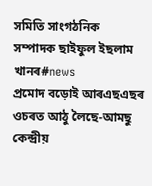সমিতি সাংগঠনিক সম্পাদক ছাইফুল ইছলাম খানৰ#news
প্ৰমোদ বড়োই আৰএছএছৰ ওচৰত আঠু লৈছে-আমছু কেন্দ্ৰীয়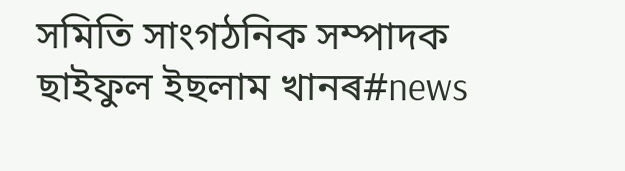সমিতি সাংগঠনিক সম্পাদক ছাইফুল ইছলাম খানৰ#news